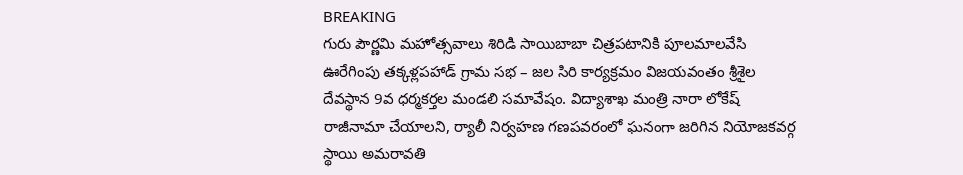BREAKING
గురు పౌర్ణమి మహోత్సవాలు శిరిడి సాయిబాబా చిత్రపటానికి పూలమాలవేసి ఊరేగింపు తక్కళ్లపహాడ్ గ్రామ సభ – జల సిరి కార్యక్రమం విజయవంతం శ్రీశైల దేవస్థాన 9వ ధర్మకర్తల మండలి సమావేషం. విద్యాశాఖ మంత్రి నారా లోకేష్ రాజీనామా చేయాలని, ర్యాలీ నిర్వహణ గణపవరంలో ఘనంగా జరిగిన నియోజకవర్గ స్థాయి అమరావతి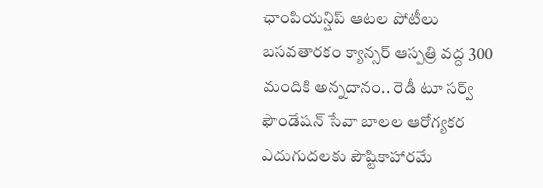ఛాంపియన్షిప్ ఆటల పోటీలు బసవతారకం క్యాన్సర్ ఆస్పత్రి వద్ద 300 మందికి అన్నదానం.. రెడీ టూ సర్వ్ ఫౌండేషన్ సేవా బాలల ఆరోగ్యకర ఎదుగుదలకు పౌష్టికాహారమే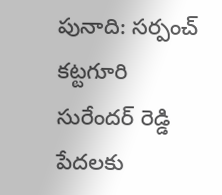పునాది: సర్పంచ్ కట్టగూరి సురేందర్ రెడ్డి పేదలకు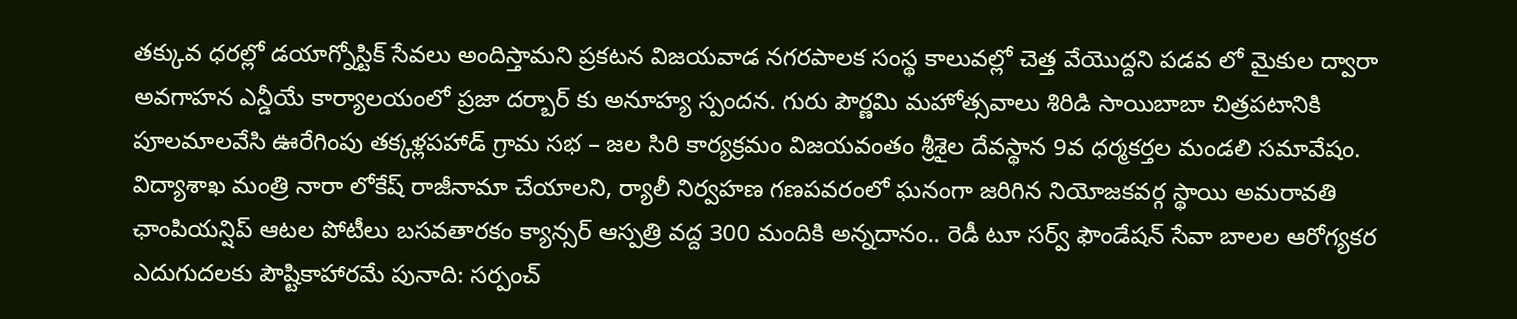తక్కువ ధరల్లో డయాగ్నోస్టిక్ సేవలు అందిస్తామని ప్రకటన విజయవాడ నగరపాలక సంస్థ కాలువల్లో చెత్త వేయొద్దని పడవ లో మైకుల ద్వారా అవగాహన ఎన్డీయే కార్యాలయంలో ప్రజా దర్బార్ కు అనూహ్య స్పందన. గురు పౌర్ణమి మహోత్సవాలు శిరిడి సాయిబాబా చిత్రపటానికి పూలమాలవేసి ఊరేగింపు తక్కళ్లపహాడ్ గ్రామ సభ – జల సిరి కార్యక్రమం విజయవంతం శ్రీశైల దేవస్థాన 9వ ధర్మకర్తల మండలి సమావేషం. విద్యాశాఖ మంత్రి నారా లోకేష్ రాజీనామా చేయాలని, ర్యాలీ నిర్వహణ గణపవరంలో ఘనంగా జరిగిన నియోజకవర్గ స్థాయి అమరావతి ఛాంపియన్షిప్ ఆటల పోటీలు బసవతారకం క్యాన్సర్ ఆస్పత్రి వద్ద 300 మందికి అన్నదానం.. రెడీ టూ సర్వ్ ఫౌండేషన్ సేవా బాలల ఆరోగ్యకర ఎదుగుదలకు పౌష్టికాహారమే పునాది: సర్పంచ్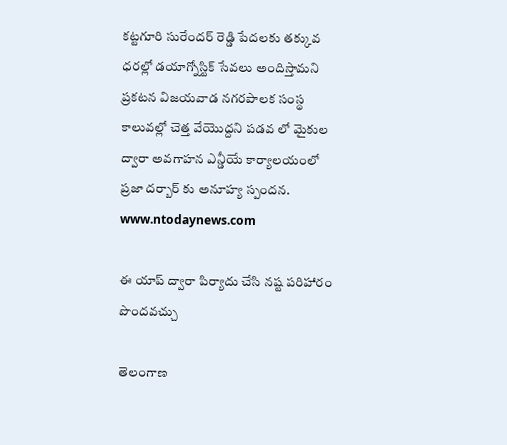కట్టగూరి సురేందర్ రెడ్డి పేదలకు తక్కువ ధరల్లో డయాగ్నోస్టిక్ సేవలు అందిస్తామని ప్రకటన విజయవాడ నగరపాలక సంస్థ కాలువల్లో చెత్త వేయొద్దని పడవ లో మైకుల ద్వారా అవగాహన ఎన్డీయే కార్యాలయంలో ప్రజా దర్బార్ కు అనూహ్య స్పందన.
www.ntodaynews.com

ఈ యాప్ ద్వారా పిర్యాదు చేసి నష్ట పరిహారం పొందవచ్చు

తెలంగాణ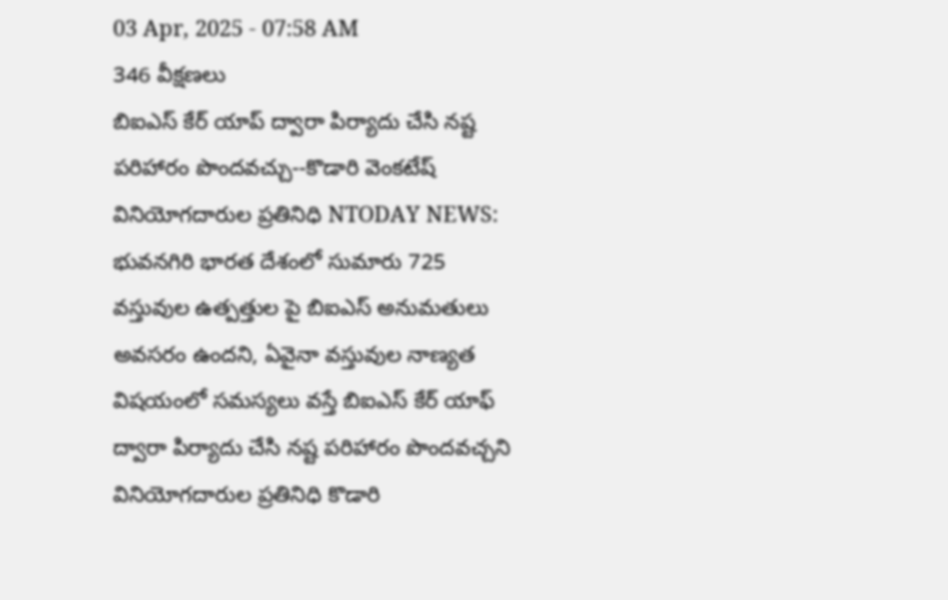03 Apr, 2025 - 07:58 AM
346 వీక్షణలు
బిఐఎస్ కేర్ యాప్ ద్వారా పిర్యాదు చేసి నష్ట పరిహారం పొందవచ్చు--కొడారి వెంకటేష్ వినియోగదారుల ప్రతినిధి NTODAY NEWS: భువనగిరి భారత దేశంలో సుమారు 725 వస్తువుల ఉత్పత్తుల పై బిఐఎస్ అనుమతులు అవసరం ఉందని, ఏవైనా వస్తువుల నాణ్యత విషయంలో సమస్యలు వస్తే బిఐఎస్ కేర్ యాఫ్ ద్వారా పిర్యాదు చేసి నష్ట పరిహారం పొందవచ్చని వినియోగదారుల ప్రతినిధి కొడారి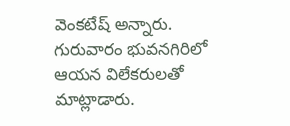వెంకటేష్ అన్నారు. గురువారం భువనగిరిలో ఆయన విలేకరులతో మాట్లాడారు.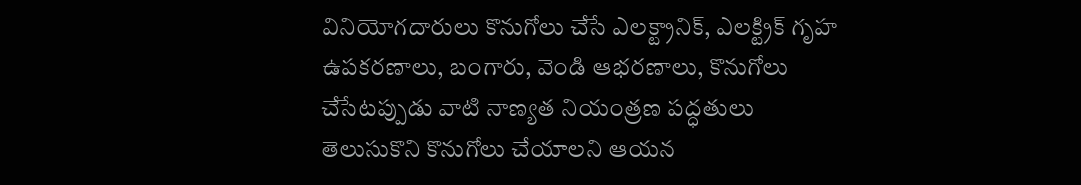వినియోగదారులు కొనుగోలు చేసే ఎలక్ట్రానిక్, ఎలక్ట్రిక్ గృహ ఉపకరణాలు, బంగారు, వెండి ఆభరణాలు, కొనుగోలు చేసేటప్పుడు వాటి నాణ్యత నియంత్రణ పద్ధతులు తెలుసుకొని కొనుగోలు చేయాలని ఆయన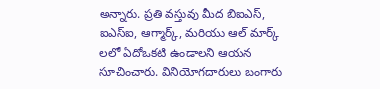అన్నారు. ప్రతి వస్తువు మీద బిఐఎస్, ఐఎస్ఐ, ఆగ్మార్క్, మరియు ఆల్ మార్క్ లలో ఏదోఒకటి ఉండాలని ఆయన సూచించారు. వినియోగదారులు బంగారు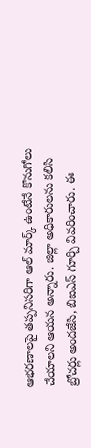ఆభరణాలపై తప్పనిసరిగా ఆల్ మార్క్ ఉంటేనే కొనుగోలు చేయాలని ఆయన అన్నారు. జిల్లా అధికారులను కలిసి బ్రోచర్లు అందజేసి, బిఐఎస్ గూర్చి వివరించారు. ఈ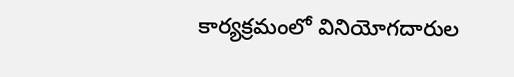కార్యక్రమంలో వినియోగదారుల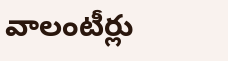వాలంటీర్లు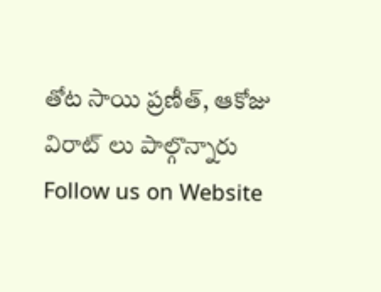తోట సాయి ప్రణీత్, ఆకోజు విరాట్ లు పాల్గొన్నారు Follow us on Website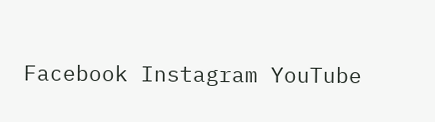Facebook Instagram YouTube